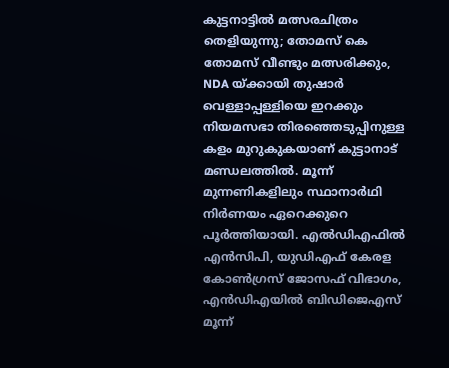കുട്ടനാട്ടിൽ മത്സരചിത്രം തെളിയുന്നു; തോമസ് കെ തോമസ് വീണ്ടും മത്സരിക്കും, NDA യ്ക്കായി തുഷാർ വെള്ളാപ്പള്ളിയെ ഇറക്കും
നിയമസഭാ തിരഞ്ഞെടുപ്പിനുള്ള കളം മുറുകുകയാണ് കുട്ടാനാട് മണ്ഡലത്തിൽ. മൂന്ന് മുന്നണികളിലും സ്ഥാനാർഥി നിർണയം ഏറെക്കുറെ പൂർത്തിയായി. എൽഡിഎഫിൽ എൻസിപി, യുഡിഎഫ് കേരള കോൺഗ്രസ് ജോസഫ് വിഭാഗം, എൻഡിഎയിൽ ബിഡിജെഎസ് മൂന്ന്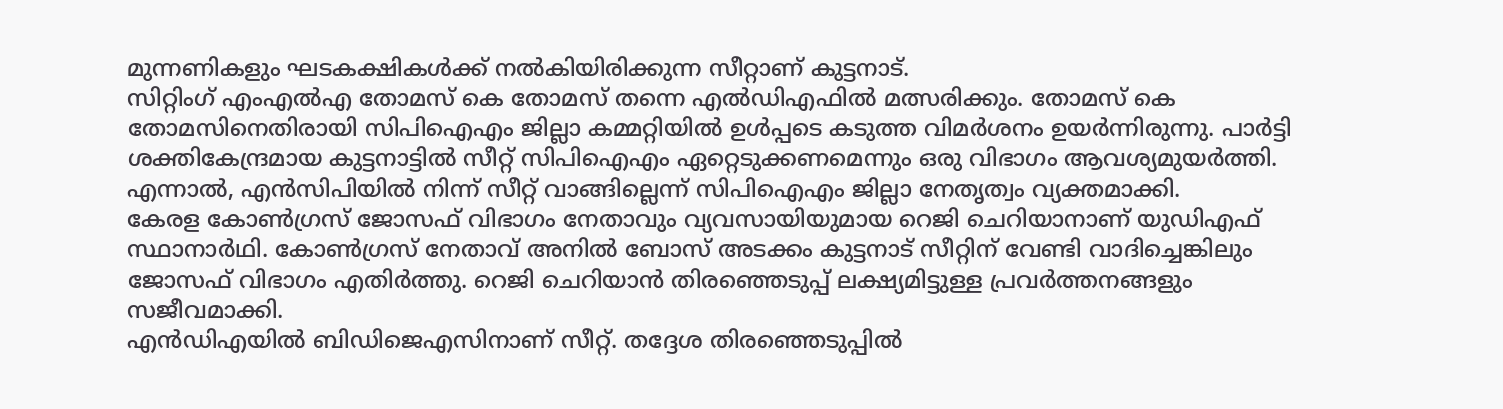മുന്നണികളും ഘടകക്ഷികൾക്ക് നൽകിയിരിക്കുന്ന സീറ്റാണ് കുട്ടനാട്.
സിറ്റിംഗ് എംഎൽഎ തോമസ് കെ തോമസ് തന്നെ എൽഡിഎഫിൽ മത്സരിക്കും. തോമസ് കെ തോമസിനെതിരായി സിപിഐഎം ജില്ലാ കമ്മറ്റിയിൽ ഉൾപ്പടെ കടുത്ത വിമർശനം ഉയർന്നിരുന്നു. പാർട്ടി ശക്തികേന്ദ്രമായ കുട്ടനാട്ടിൽ സീറ്റ് സിപിഐഎം ഏറ്റെടുക്കണമെന്നും ഒരു വിഭാഗം ആവശ്യമുയർത്തി. എന്നാൽ, എൻസിപിയിൽ നിന്ന് സീറ്റ് വാങ്ങില്ലെന്ന് സിപിഐഎം ജില്ലാ നേതൃത്വം വ്യക്തമാക്കി.
കേരള കോൺഗ്രസ് ജോസഫ് വിഭാഗം നേതാവും വ്യവസായിയുമായ റെജി ചെറിയാനാണ് യുഡിഎഫ് സ്ഥാനാർഥി. കോൺഗ്രസ് നേതാവ് അനിൽ ബോസ് അടക്കം കുട്ടനാട് സീറ്റിന് വേണ്ടി വാദിച്ചെങ്കിലും ജോസഫ് വിഭാഗം എതിർത്തു. റെജി ചെറിയാൻ തിരഞ്ഞെടുപ്പ് ലക്ഷ്യമിട്ടുള്ള പ്രവർത്തനങ്ങളും സജീവമാക്കി.
എൻഡിഎയിൽ ബിഡിജെഎസിനാണ് സീറ്റ്. തദ്ദേശ തിരഞ്ഞെടുപ്പിൽ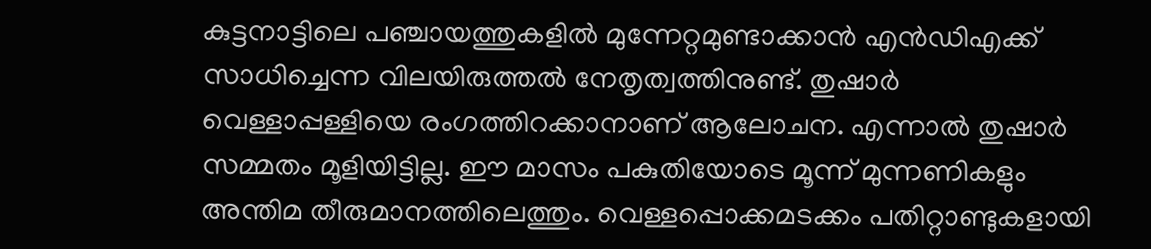കുട്ടനാട്ടിലെ പഞ്ചായത്തുകളിൽ മുന്നേറ്റമുണ്ടാക്കാൻ എൻഡിഎക്ക് സാധിച്ചെന്ന വിലയിരുത്തൽ നേതൃത്വത്തിനുണ്ട്. തുഷാർ വെള്ളാപ്പള്ളിയെ രംഗത്തിറക്കാനാണ് ആലോചന. എന്നാൽ തുഷാർ സമ്മതം മൂളിയിട്ടില്ല. ഈ മാസം പകുതിയോടെ മൂന്ന് മുന്നണികളും അന്തിമ തീരുമാനത്തിലെത്തും. വെള്ളപ്പൊക്കമടക്കം പതിറ്റാണ്ടുകളായി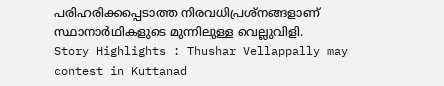പരിഹരിക്കപ്പെടാത്ത നിരവധിപ്രശ്നങ്ങളാണ് സ്ഥാനാർഥികളുടെ മുന്നിലുള്ള വെല്ലുവിളി.
Story Highlights : Thushar Vellappally may contest in Kuttanad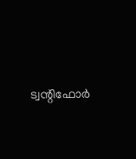ട്വന്റിഫോർ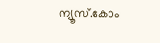ന്യൂസ്.കോം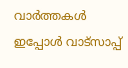വാർത്തകൾ ഇപ്പോൾ വാട്സാപ്പ്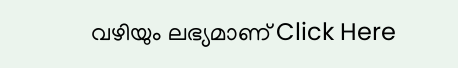വഴിയും ലഭ്യമാണ് Click Here